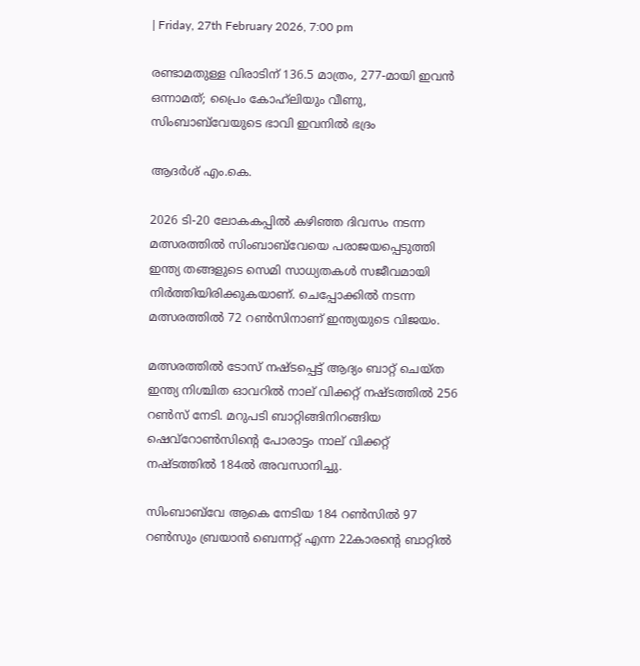| Friday, 27th February 2026, 7:00 pm

രണ്ടാമതുള്ള വിരാടിന് 136.5 മാത്രം, 277-മായി ഇവന്‍ ഒന്നാമത്; പ്രൈം കോഹ്‌ലിയും വീണു, സിംബാബ്‌വേയുടെ ഭാവി ഇവനില്‍ ഭദ്രം

ആദര്‍ശ് എം.കെ.

2026 ടി-20 ലോകകപ്പില്‍ കഴിഞ്ഞ ദിവസം നടന്ന മത്സരത്തില്‍ സിംബാബ്‌വേയെ പരാജയപ്പെടുത്തി ഇന്ത്യ തങ്ങളുടെ സെമി സാധ്യതകള്‍ സജീവമായി നിര്‍ത്തിയിരിക്കുകയാണ്. ചെപ്പോക്കില്‍ നടന്ന മത്സരത്തില്‍ 72 റണ്‍സിനാണ് ഇന്ത്യയുടെ വിജയം.

മത്സരത്തില്‍ ടോസ് നഷ്ടപ്പെട്ട് ആദ്യം ബാറ്റ് ചെയ്ത ഇന്ത്യ നിശ്ചിത ഓവറില്‍ നാല് വിക്കറ്റ് നഷ്ടത്തില്‍ 256 റണ്‍സ് നേടി. മറുപടി ബാറ്റിങ്ങിനിറങ്ങിയ ഷെവ്റോണ്‍സിന്റെ പോരാട്ടം നാല് വിക്കറ്റ് നഷ്ടത്തില്‍ 184ല്‍ അവസാനിച്ചു.

സിംബാബ്‌വേ ആകെ നേടിയ 184 റണ്‍സില്‍ 97 റണ്‍സും ബ്രയാന്‍ ബെന്നറ്റ് എന്ന 22കാരന്റെ ബാറ്റില്‍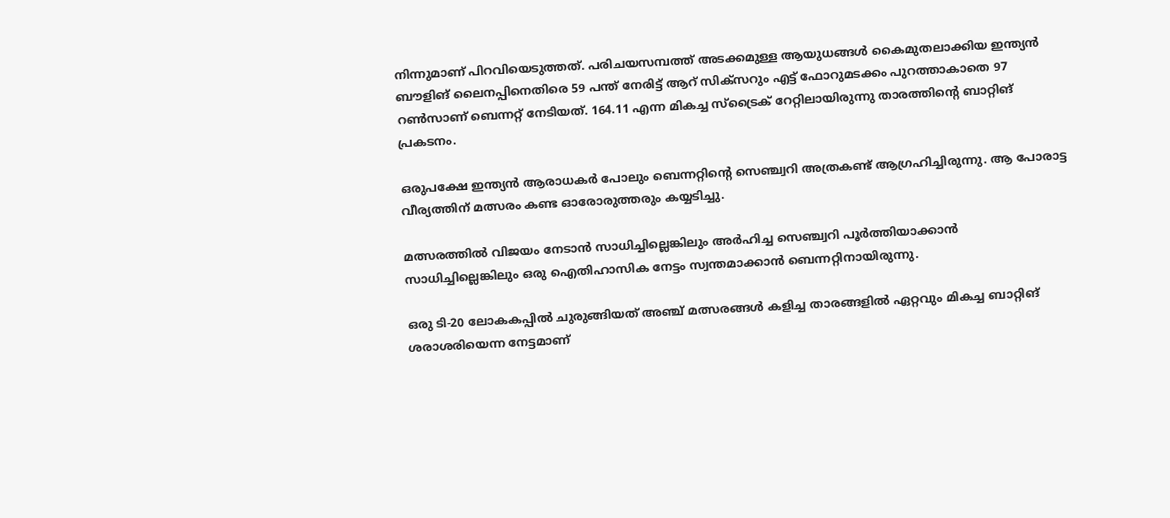നിന്നുമാണ് പിറവിയെടുത്തത്. പരിചയസമ്പത്ത് അടക്കമുള്ള ആയുധങ്ങള്‍ കൈമുതലാക്കിയ ഇന്ത്യന്‍ ബൗളിങ് ലൈനപ്പിനെതിരെ 59 പന്ത് നേരിട്ട് ആറ് സിക്‌സറും എട്ട് ഫോറുമടക്കം പുറത്താകാതെ 97 റണ്‍സാണ് ബെന്നറ്റ് നേടിയത്. 164.11 എന്ന മികച്ച സ്‌ട്രൈക് റേറ്റിലായിരുന്നു താരത്തിന്റെ ബാറ്റിങ് പ്രകടനം.

ഒരുപക്ഷേ ഇന്ത്യന്‍ ആരാധകര്‍ പോലും ബെന്നറ്റിന്റെ സെഞ്ച്വറി അത്രകണ്ട് ആഗ്രഹിച്ചിരുന്നു. ആ പോരാട്ട വീര്യത്തിന് മത്സരം കണ്ട ഓരോരുത്തരും കയ്യടിച്ചു.

മത്സരത്തില്‍ വിജയം നേടാന്‍ സാധിച്ചില്ലെങ്കിലും അര്‍ഹിച്ച സെഞ്ച്വറി പൂര്‍ത്തിയാക്കാന്‍ സാധിച്ചില്ലെങ്കിലും ഒരു ഐതിഹാസിക നേട്ടം സ്വന്തമാക്കാന്‍ ബെന്നറ്റിനായിരുന്നു.

ഒരു ടി-20 ലോകകപ്പില്‍ ചുരുങ്ങിയത് അഞ്ച് മത്സരങ്ങള്‍ കളിച്ച താരങ്ങളില്‍ ഏറ്റവും മികച്ച ബാറ്റിങ് ശരാശരിയെന്ന നേട്ടമാണ്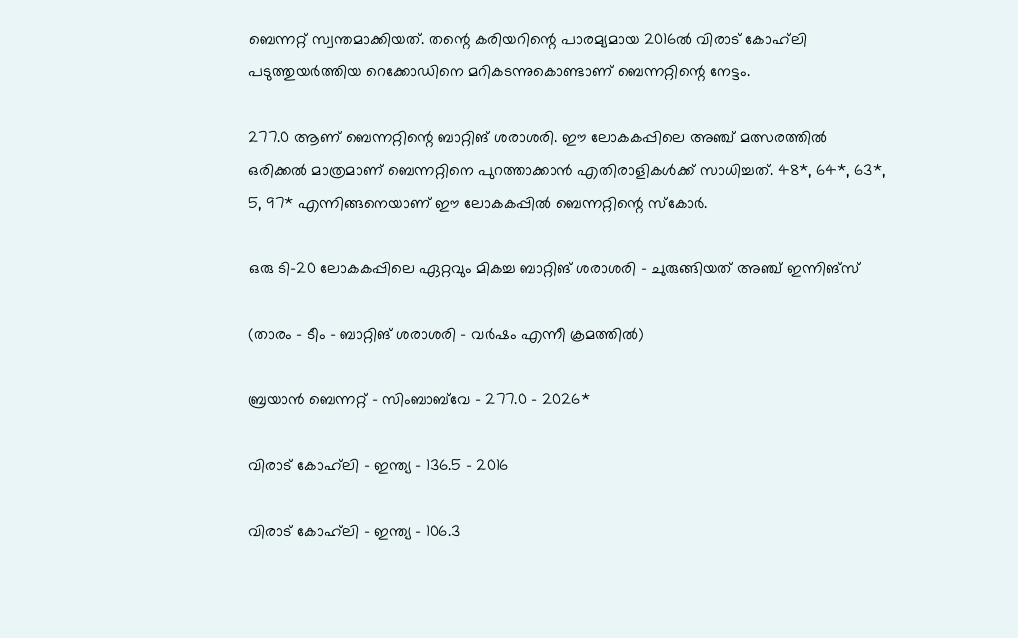ബെന്നറ്റ് സ്വന്തമാക്കിയത്. തന്റെ കരിയറിന്റെ പാരമ്യമായ 2016ല്‍ വിരാട് കോഹ്‌ലി പടുത്തുയര്‍ത്തിയ റെക്കോഡിനെ മറികടന്നുകൊണ്ടാണ് ബെന്നറ്റിന്റെ നേട്ടം.

277.0 ആണ് ബെന്നറ്റിന്റെ ബാറ്റിങ് ശരാശരി. ഈ ലോകകപ്പിലെ അഞ്ച് മത്സരത്തില്‍ ഒരിക്കല്‍ മാത്രമാണ് ബെന്നറ്റിനെ പുറത്താക്കാന്‍ എതിരാളികള്‍ക്ക് സാധിച്ചത്. 48*, 64*, 63*, 5, 97* എന്നിങ്ങനെയാണ് ഈ ലോകകപ്പില്‍ ബെന്നറ്റിന്റെ സ്‌കോര്‍.

ഒരു ടി-20 ലോകകപ്പിലെ ഏറ്റവും മികച്ച ബാറ്റിങ് ശരാശരി – ചുരുങ്ങിയത് അഞ്ച് ഇന്നിങ്‌സ്

(താരം – ടീം – ബാറ്റിങ് ശരാശരി – വര്‍ഷം എന്നീ ക്രമത്തില്‍)

ബ്രയാന്‍ ബെന്നറ്റ് – സിംബാബ്‌വേ – 277.0 – 2026*

വിരാട് കോഹ്‌ലി – ഇന്ത്യ – 136.5 – 2016

വിരാട് കോഹ്‌ലി – ഇന്ത്യ – 106.3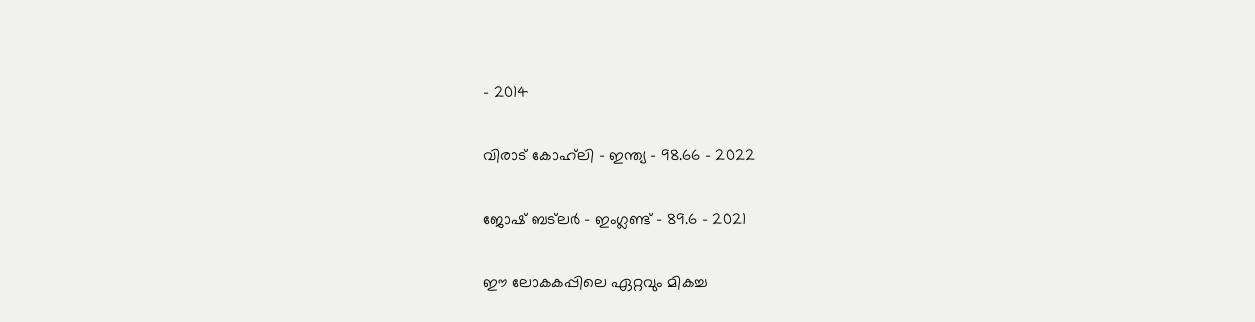– 2014

വിരാട് കോഹ്‌ലി – ഇന്ത്യ – 98.66 – 2022

ജോഷ് ബട്‌ലര്‍ – ഇംഗ്ലണ്ട് – 89.6 – 2021

ഈ ലോകകപ്പിലെ ഏറ്റവും മികച്ച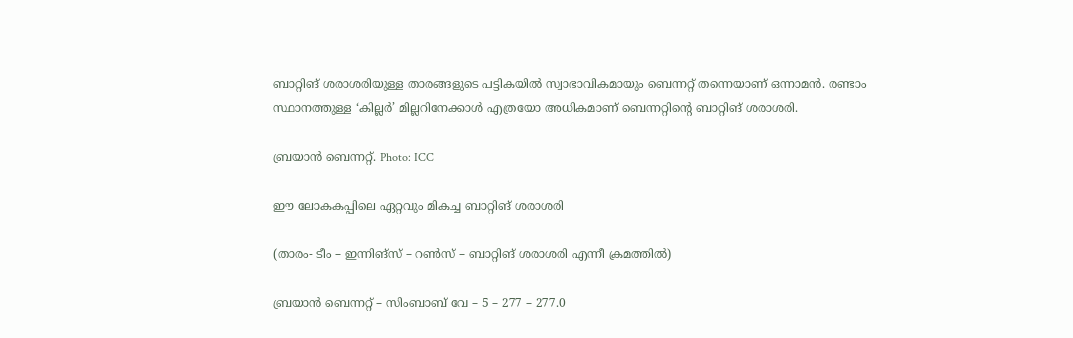ബാറ്റിങ് ശരാശരിയുള്ള താരങ്ങളുടെ പട്ടികയില്‍ സ്വാഭാവികമായും ബെന്നറ്റ് തന്നെയാണ് ഒന്നാമന്‍. രണ്ടാം സ്ഥാനത്തുള്ള ‘കില്ലര്‍’ മില്ലറിനേക്കാള്‍ എത്രയോ അധികമാണ് ബെന്നറ്റിന്റെ ബാറ്റിങ് ശരാശരി.

ബ്രയാന്‍ ബെന്നറ്റ്. Photo: ICC

ഈ ലോകകപ്പിലെ ഏറ്റവും മികച്ച ബാറ്റിങ് ശരാശരി

(താരം- ടീം – ഇന്നിങ്‌സ് – റണ്‍സ് – ബാറ്റിങ് ശരാശരി എന്നീ ക്രമത്തില്‍)

ബ്രയാന്‍ ബെന്നറ്റ് – സിംബാബ് വേ – 5 – 277 – 277.0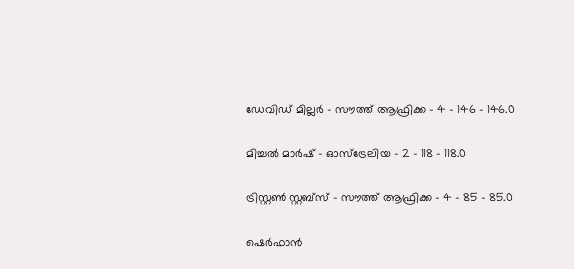ഡേവിഡ് മില്ലര്‍ – സൗത്ത് ആഫ്രിക്ക – 4 – 146 – 146.0

മിച്ചല്‍ മാര്‍ഷ് – ഓസ്‌ട്രേലിയ – 2 – 118 – 118.0

ട്രിസ്റ്റണ്‍ സ്റ്റബ്‌സ് – സൗത്ത് ആഫ്രിക്ക – 4 – 85 – 85.0

ഷെര്‍ഫാന്‍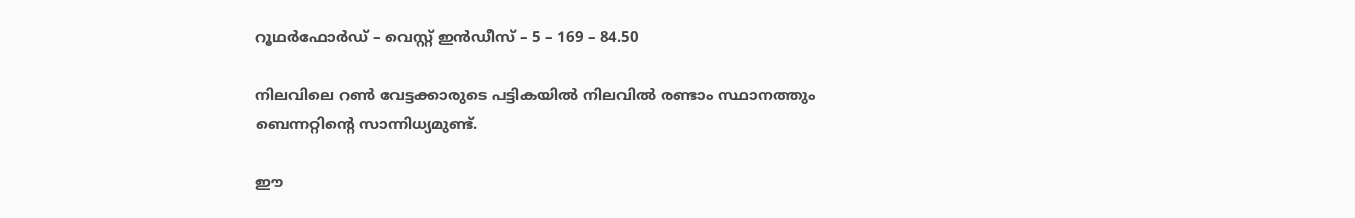റൂഥര്‍ഫോര്‍ഡ് – വെസ്റ്റ് ഇന്‍ഡീസ് – 5 – 169 – 84.50

നിലവിലെ റണ്‍ വേട്ടക്കാരുടെ പട്ടികയില്‍ നിലവില്‍ രണ്ടാം സ്ഥാനത്തും ബെന്നറ്റിന്റെ സാന്നിധ്യമുണ്ട്.

ഈ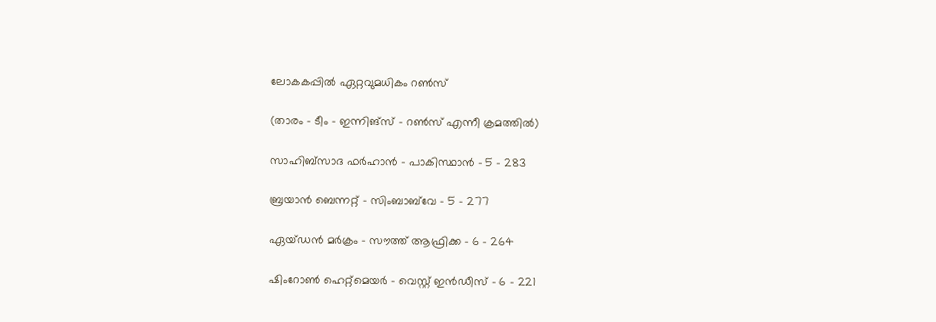ലോകകപ്പില്‍ ഏറ്റവുമധികം റണ്‍സ്

(താരം – ടീം – ഇന്നിങ്‌സ് – റണ്‍സ് എന്നീ ക്രമത്തില്‍)

സാഹിബ്‌സാദ ഫര്‍ഹാന്‍ – പാകിസ്ഥാന്‍ – 5 – 283

ബ്രയാന്‍ ബെന്നറ്റ് – സിംബാബ്‌വേ – 5 – 277

ഏയ്ഡന്‍ മര്‍ക്രം – സൗത്ത് ആഫ്രിക്ക – 6 – 264

ഷിംറോണ്‍ ഹെറ്റ്‌മെയര്‍ – വെസ്റ്റ് ഇന്‍ഡീസ് – 6 – 221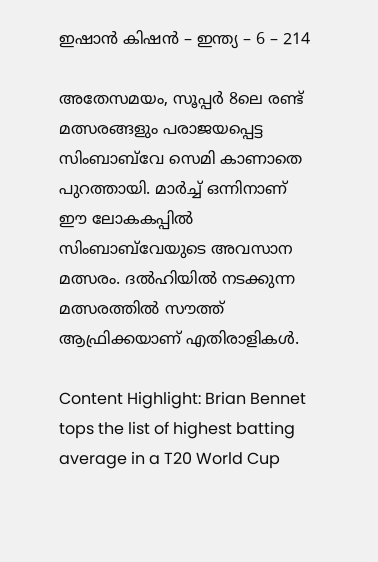ഇഷാന്‍ കിഷന്‍ – ഇന്ത്യ – 6 – 214

അതേസമയം, സൂപ്പര്‍ 8ലെ രണ്ട് മത്സരങ്ങളും പരാജയപ്പെട്ട സിംബാബ്‌വേ സെമി കാണാതെ പുറത്തായി. മാര്‍ച്ച് ഒന്നിനാണ് ഈ ലോകകപ്പില്‍ സിംബാബ്‌വേയുടെ അവസാന മത്സരം. ദല്‍ഹിയില്‍ നടക്കുന്ന മത്സരത്തില്‍ സൗത്ത് ആഫ്രിക്കയാണ് എതിരാളികള്‍.

Content Highlight: Brian Bennet tops the list of highest batting average in a T20 World Cup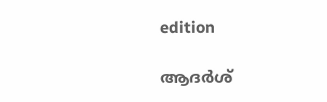edition

ആദര്‍ശ്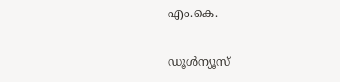എം.കെ.

ഡൂള്‍ന്യൂസ്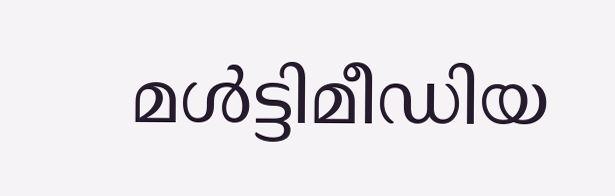മള്‍ട്ടിമീഡിയ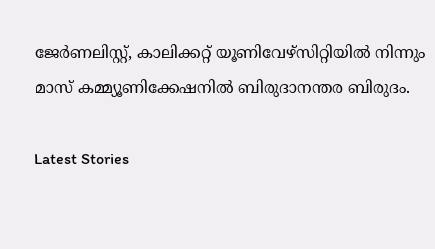ജേര്‍ണലിസ്റ്റ്, കാലിക്കറ്റ് യൂണിവേഴ്സിറ്റിയില്‍ നിന്നും മാസ് കമ്മ്യൂണിക്കേഷനില്‍ ബിരുദാനന്തര ബിരുദം.

Latest Stories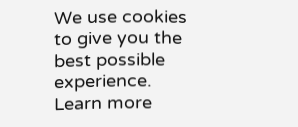We use cookies to give you the best possible experience. Learn more